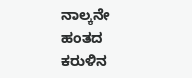ನಾಲ್ಕನೇ ಹಂತದ ಕರುಳಿನ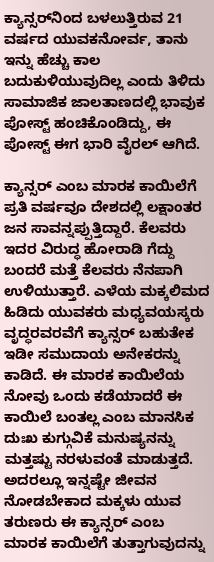ಕ್ಯಾನ್ಸರ್‌ನಿಂದ ಬಳಲುತ್ತಿರುವ 21 ವರ್ಷದ ಯುವಕನೋರ್ವ, ತಾನು ಇನ್ನು ಹೆಚ್ಚು ಕಾಲ ಬದುಕುಳಿಯುವುದಿಲ್ಲ ಎಂದು ತಿಳಿದು ಸಾಮಾಜಿಕ ಜಾಲತಾಣದಲ್ಲಿ ಭಾವುಕ ಪೋಸ್ಟ್ ಹಂಚಿಕೊಂಡಿದ್ದು, ಈ ಪೋಸ್ಟ್ ಈಗ ಭಾರಿ ವೈರಲ್ ಆಗಿದೆ.

ಕ್ಯಾನ್ಸರ್ ಎಂಬ ಮಾರಕ ಕಾಯಿಲೆಗೆ ಪ್ರತಿ ವರ್ಷವೂ ದೇಶದಲ್ಲಿ ಲಕ್ಷಾಂತರ ಜನ ಸಾವನ್ನಪ್ಪುತ್ತಿದ್ದಾರೆ. ಕೆಲವರು ಇದರ ವಿರುದ್ಧ ಹೋರಾಡಿ ಗೆದ್ದು ಬಂದರೆ ಮತ್ತೆ ಕೆಲವರು ನೆನಪಾಗಿ ಉಳಿಯುತ್ತಾರೆ. ಎಳೆಯ ಮಕ್ಕಲಿಮದ ಹಿಡಿದು ಯುವಕರು ಮಧ್ಯವಯಸ್ಕರು ವೃದ್ಧರವರವೆಗೆ ಕ್ಯಾನ್ಸರ್‌ ಬಹುತೇಕ ಇಡೀ ಸಮುದಾಯ ಅನೇಕರನ್ನು ಕಾಡಿದೆ. ಈ ಮಾರಕ ಕಾಯಿಲೆಯ ನೋವು ಒಂದು ಕಡೆಯಾದರೆ ಈ ಕಾಯಿಲೆ ಬಂತಲ್ಲ ಎಂಬ ಮಾನಸಿಕ ದುಃಖ ಕುಗ್ಗುವಿಕೆ ಮನುಷ್ಯನನ್ನು ಮತ್ತಷ್ಟು ನರಳುವಂತೆ ಮಾಡುತ್ತದೆ. ಅದರಲ್ಲೂ ಇನ್ನಷ್ಟೇ ಜೀವನ ನೋಡಬೇಕಾದ ಮಕ್ಕಳು ಯುವ ತರುಣರು ಈ ಕ್ಯಾನ್ಸರ್ ಎಂಬ ಮಾರಕ ಕಾಯಿಲೆಗೆ ತುತ್ತಾಗುವುದನ್ನು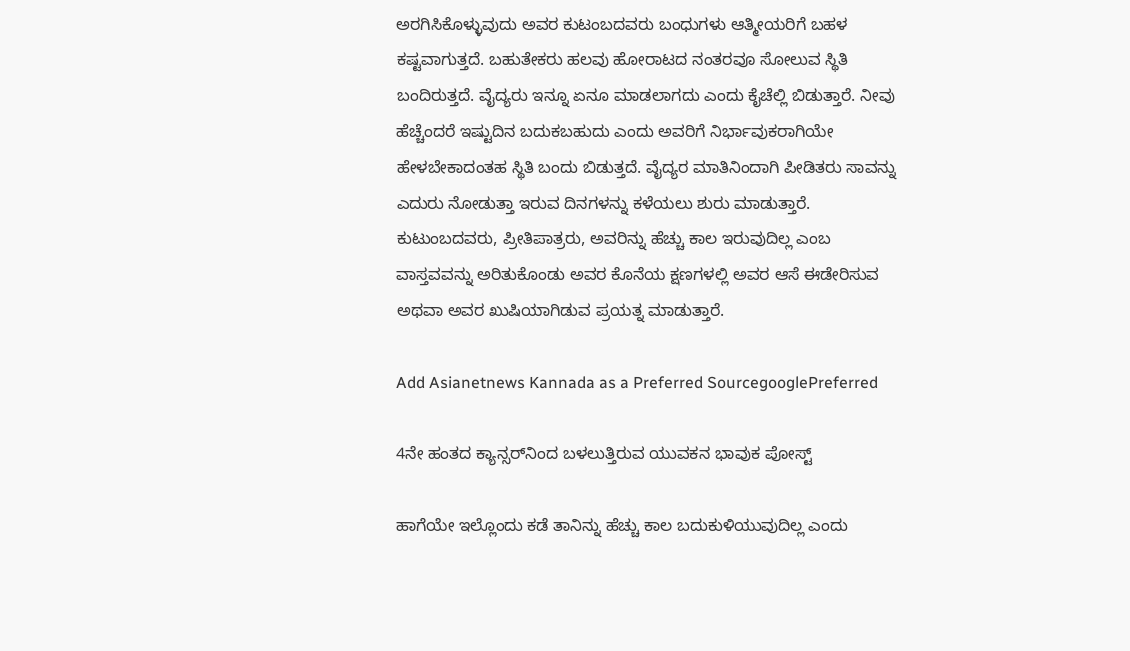ಅರಗಿಸಿಕೊಳ್ಳುವುದು ಅವರ ಕುಟಂಬದವರು ಬಂಧುಗಳು ಆತ್ಮೀಯರಿಗೆ ಬಹಳ ಕಷ್ಟವಾಗುತ್ತದೆ. ಬಹುತೇಕರು ಹಲವು ಹೋರಾಟದ ನಂತರವೂ ಸೋಲುವ ಸ್ಥಿತಿ ಬಂದಿರುತ್ತದೆ. ವೈದ್ಯರು ಇನ್ನೂ ಏನೂ ಮಾಡಲಾಗದು ಎಂದು ಕೈಚೆಲ್ಲಿ ಬಿಡುತ್ತಾರೆ. ನೀವು ಹೆಚ್ಚೆಂದರೆ ಇಷ್ಟುದಿನ ಬದುಕಬಹುದು ಎಂದು ಅವರಿಗೆ ನಿರ್ಭಾವುಕರಾಗಿಯೇ ಹೇಳಬೇಕಾದಂತಹ ಸ್ಥಿತಿ ಬಂದು ಬಿಡುತ್ತದೆ. ವೈದ್ಯರ ಮಾತಿನಿಂದಾಗಿ ಪೀಡಿತರು ಸಾವನ್ನು ಎದುರು ನೋಡುತ್ತಾ ಇರುವ ದಿನಗಳನ್ನು ಕಳೆಯಲು ಶುರು ಮಾಡುತ್ತಾರೆ. ಕುಟುಂಬದವರು, ಪ್ರೀತಿಪಾತ್ರರು, ಅವರಿನ್ನು ಹೆಚ್ಚು ಕಾಲ ಇರುವುದಿಲ್ಲ ಎಂಬ ವಾಸ್ತವವನ್ನು ಅರಿತುಕೊಂಡು ಅವರ ಕೊನೆಯ ಕ್ಷಣಗಳಲ್ಲಿ ಅವರ ಆಸೆ ಈಡೇರಿಸುವ ಅಥವಾ ಅವರ ಖುಷಿಯಾಗಿಡುವ ಪ್ರಯತ್ನ ಮಾಡುತ್ತಾರೆ.

Add Asianetnews Kannada as a Preferred SourcegooglePreferred

4ನೇ ಹಂತದ ಕ್ಯಾನ್ಸರ್‌ನಿಂದ ಬಳಲುತ್ತಿರುವ ಯುವಕನ ಭಾವುಕ ಪೋಸ್ಟ್‌

ಹಾಗೆಯೇ ಇಲ್ಲೊಂದು ಕಡೆ ತಾನಿನ್ನು ಹೆಚ್ಚು ಕಾಲ ಬದುಕುಳಿಯುವುದಿಲ್ಲ ಎಂದು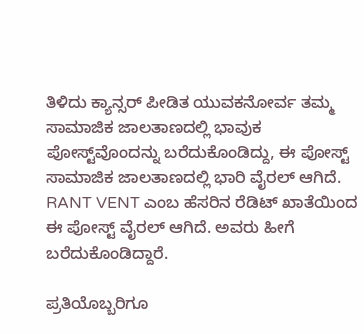ತಿಳಿದು ಕ್ಯಾನ್ಸರ್ ಪೀಡಿತ ಯುವಕನೋರ್ವ ತಮ್ಮ ಸಾಮಾಜಿಕ ಜಾಲತಾಣದಲ್ಲಿ ಭಾವುಕ ಪೋಸ್ಟ್‌ವೊಂದನ್ನು ಬರೆದುಕೊಂಡಿದ್ದು, ಈ ಪೋಸ್ಟ್ ಸಾಮಾಜಿಕ ಜಾಲತಾಣದಲ್ಲಿ ಭಾರಿ ವೈರಲ್ ಆಗಿದೆ. RANT VENT ಎಂಬ ಹೆಸರಿನ ರೆಡಿಟ್ ಖಾತೆಯಿಂದ ಈ ಪೋಸ್ಟ್ ವೈರಲ್ ಆಗಿದೆ. ಅವರು ಹೀಗೆ ಬರೆದುಕೊಂಡಿದ್ದಾರೆ.

ಪ್ರತಿಯೊಬ್ಬರಿಗೂ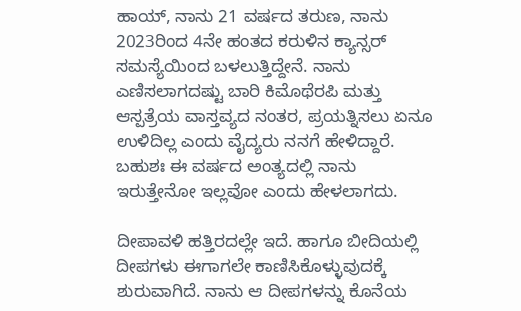ಹಾಯ್, ನಾನು 21 ವರ್ಷದ ತರುಣ, ನಾನು 2023ರಿಂದ 4ನೇ ಹಂತದ ಕರುಳಿನ ಕ್ಯಾನ್ಸರ್ ಸಮಸ್ಯೆಯಿಂದ ಬಳಲುತ್ತಿದ್ದೇನೆ. ನಾನು ಎಣಿಸಲಾಗದಷ್ಟು ಬಾರಿ ಕಿಮೊಥೆರಪಿ ಮತ್ತು ಆಸ್ಪತ್ರೆಯ ವಾಸ್ತವ್ಯದ ನಂತರ, ಪ್ರಯತ್ನಿಸಲು ಏನೂ ಉಳಿದಿಲ್ಲ ಎಂದು ವೈದ್ಯರು ನನಗೆ ಹೇಳಿದ್ದಾರೆ. ಬಹುಶಃ ಈ ವರ್ಷದ ಅಂತ್ಯದಲ್ಲಿ ನಾನು ಇರುತ್ತೇನೋ ಇಲ್ಲವೋ ಎಂದು ಹೇಳಲಾಗದು.

ದೀಪಾವಳಿ ಹತ್ತಿರದಲ್ಲೇ ಇದೆ. ಹಾಗೂ ಬೀದಿಯಲ್ಲಿ ದೀಪಗಳು ಈಗಾಗಲೇ ಕಾಣಿಸಿಕೊಳ್ಳುವುದಕ್ಕೆ ಶುರುವಾಗಿದೆ. ನಾನು ಆ ದೀಪಗಳನ್ನು ಕೊನೆಯ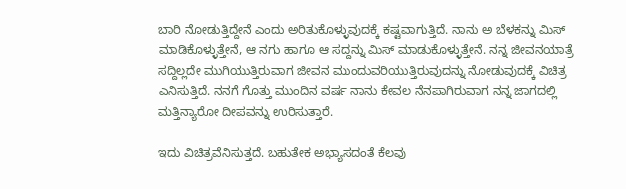ಬಾರಿ ನೋಡುತ್ತಿದ್ದೇನೆ ಎಂದು ಅರಿತುಕೊಳ್ಳುವುದಕ್ಕೆ ಕಷ್ಟವಾಗುತ್ತಿದೆ. ನಾನು ಅ ಬೆಳಕನ್ನು ಮಿಸ್ ಮಾಡಿಕೊಳ್ಳುತ್ತೇನೆ, ಆ ನಗು ಹಾಗೂ ಆ ಸದ್ದನ್ನು ಮಿಸ್ ಮಾಡುಕೊಳ್ಳುತ್ತೇನೆ. ನನ್ನ ಜೀವನಯಾತ್ರೆ ಸದ್ದಿಲ್ಲದೇ ಮುಗಿಯುತ್ತಿರುವಾಗ ಜೀವನ ಮುಂದುವರಿಯುತ್ತಿರುವುದನ್ನು ನೋಡುವುದಕ್ಕೆ ವಿಚಿತ್ರ ಎನಿಸುತ್ತಿದೆ. ನನಗೆ ಗೊತ್ತು ಮುಂದಿನ ವರ್ಷ ನಾನು ಕೇವಲ ನೆನಪಾಗಿರುವಾಗ ನನ್ನ ಜಾಗದಲ್ಲಿ ಮತ್ತಿನ್ಯಾರೋ ದೀಪವನ್ನು ಉರಿಸುತ್ತಾರೆ.

ಇದು ವಿಚಿತ್ರವೆನಿಸುತ್ತದೆ. ಬಹುತೇಕ ಅಭ್ಯಾಸದಂತೆ ಕೆಲವು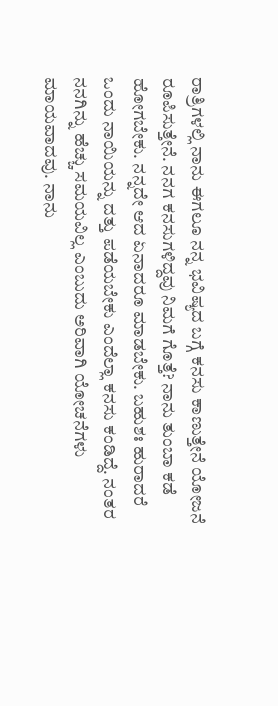ರಾತ್ರಿಗಳಲ್ಲಿ ನಾನು ಈಗಲೂ ನನ್ನ ಭವಿಷ್ಯದ ಬಗ್ಗೆ ಕನಸು ಕಾಣುತ್ತೇನೆ ಯೋಜನೆ ರೂಪಿಸುತ್ತೇನೆ. ನನಗ ಕನಸುಗಳಿದ್ದವು ನಿಮಗೆ ಗೊತ್ತೆ? ನಾನು ತುಂಬಾ ಕಡೆ ಹೋಗಬೇಕು. ನನ್ನದೇ ಆದ ಏನಾದರೂ ಮಾಡಬೇಕು. ಬಹುಶಃ ಹುರಾದರೆ ಒಂದು ನಾಯಿಯನ್ನು ದತ್ತು ಪಡೆಯಬೇಕು ಎಂದೆಲ್ಲಾ ಕನಸು ಕಂಡಿದ್ದೆ. ನಂತರ ನನಗಿನ್ನು ಹೆಚ್ಚು ಸಮಯವಿಲ್ಲ ಎಂಬುದು ಅರಿವಾಗಿ ಯೋಚನೆಗಳು ಮಾಯವಾದವು. ನಾನು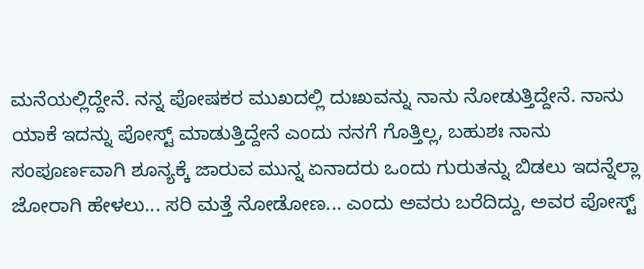ಮನೆಯಲ್ಲಿದ್ದೇನೆ. ನನ್ನ ಪೋಷಕರ ಮುಖದಲ್ಲಿ ದುಃಖವನ್ನು ನಾನು ನೋಡುತ್ತಿದ್ದೇನೆ. ನಾನು ಯಾಕೆ ಇದನ್ನು ಪೋಸ್ಟ್ ಮಾಡುತ್ತಿದ್ದೇನೆ ಎಂದು ನನಗೆ ಗೊತ್ತಿಲ್ಲ, ಬಹುಶಃ ನಾನು ಸಂಪೂರ್ಣವಾಗಿ ಶೂನ್ಯಕ್ಕೆ ಜಾರುವ ಮುನ್ನ ಏನಾದರು ಒಂದು ಗುರುತನ್ನು ಬಿಡಲು ಇದನ್ನೆಲ್ಲಾ ಜೋರಾಗಿ ಹೇಳಲು... ಸರಿ ಮತ್ತೆ ನೋಡೋಣ... ಎಂದು ಅವರು ಬರೆದಿದ್ದು, ಅವರ ಪೋಸ್ಟ್‌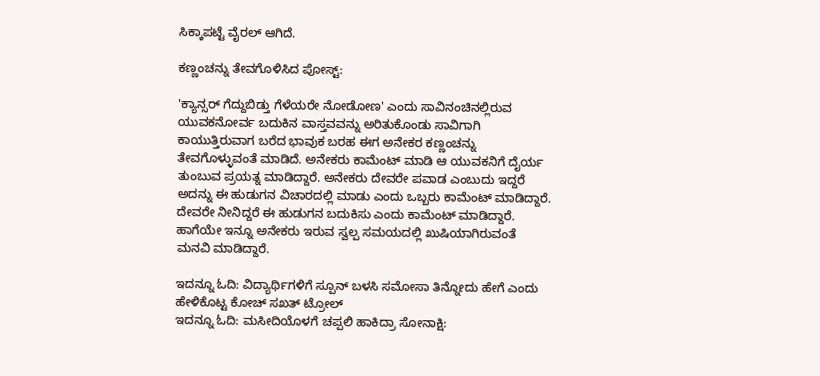ಸಿಕ್ಕಾಪಟ್ಟೆ ವೈರಲ್ ಆಗಿದೆ.

ಕಣ್ಣಂಚನ್ನು ತೇವಗೊಳಿಸಿದ ಪೋಸ್ಟ್‌:

'ಕ್ಯಾನ್ಸರ್ ಗೆದ್ದುಬಿಡ್ತು ಗೆಳೆಯರೇ ನೋಡೋಣ' ಎಂದು ಸಾವಿನಂಚಿನಲ್ಲಿರುವ ಯುವಕನೋರ್ವ ಬದುಕಿನ ವಾಸ್ತವವನ್ನು ಅರಿತುಕೊಂಡು ಸಾವಿಗಾಗಿ ಕಾಯುತ್ತಿರುವಾಗ ಬರೆದ ಭಾವುಕ ಬರಹ ಈಗ ಅನೇಕರ ಕಣ್ಣಂಚನ್ನು ತೇವಗೊಳ್ಳುವಂತೆ ಮಾಡಿದೆ. ಅನೇಕರು ಕಾಮೆಂಟ್ ಮಾಡಿ ಆ ಯುವಕನಿಗೆ ದೈರ್ಯ ತುಂಬುವ ಪ್ರಯತ್ನ ಮಾಡಿದ್ದಾರೆ. ಅನೇಕರು ದೇವರೇ ಪವಾಡ ಎಂಬುದು ಇದ್ದರೆ ಅದನ್ನು ಈ ಹುಡುಗನ ವಿಚಾರದಲ್ಲಿ ಮಾಡು ಎಂದು ಒಬ್ಬರು ಕಾಮೆಂಟ್ ಮಾಡಿದ್ದಾರೆ. ದೇವರೇ ನೀನಿದ್ದರೆ ಈ ಹುಡುಗನ ಬದುಕಿಸು ಎಂದು ಕಾಮೆಂಟ್ ಮಾಡಿದ್ದಾರೆ. ಹಾಗೆಯೇ ಇನ್ನೂ ಅನೇಕರು ಇರುವ ಸ್ವಲ್ಪ ಸಮಯದಲ್ಲಿ ಖುಷಿಯಾಗಿರುವಂತೆ ಮನವಿ ಮಾಡಿದ್ದಾರೆ.

ಇದನ್ನೂ ಓದಿ: ವಿದ್ಯಾರ್ಥಿಗಳಿಗೆ ಸ್ಪೂನ್ ಬಳಸಿ ಸಮೋಸಾ ತಿನ್ನೋದು ಹೇಗೆ ಎಂದು ಹೇಳಿಕೊಟ್ಟ ಕೋಚ್‌ ಸಖತ್ ಟ್ರೋಲ್
ಇದನ್ನೂ ಓದಿ: ಮಸೀದಿಯೊಳಗೆ ಚಪ್ಪಲಿ ಹಾಕಿದ್ರಾ ಸೋನಾಕ್ಷಿ: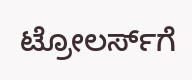ಟ್ರೋಲರ್ಸ್‌ಗೆ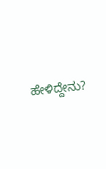ಹೇಳಿದ್ದೇನು?